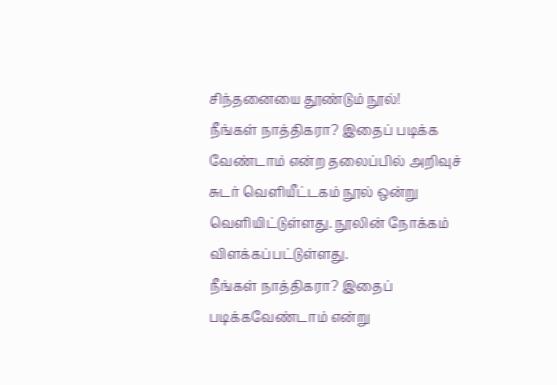சிந்தனையை தூண்டும் நூல்!
நீங்கள் நாத்திகரா? இதைப் படிக்க வேண்டாம் என்ற தலைப்பில் அறிவுச் சுடர் வெளியீட்டகம் நூல் ஒன்று வெளியிட்டுள்ளது. நூலின் நோக்கம் விளக்கப்பட்டுள்ளது.
நீங்கள் நாத்திகரா? இதைப் படிக்கவேண்டாம் என்று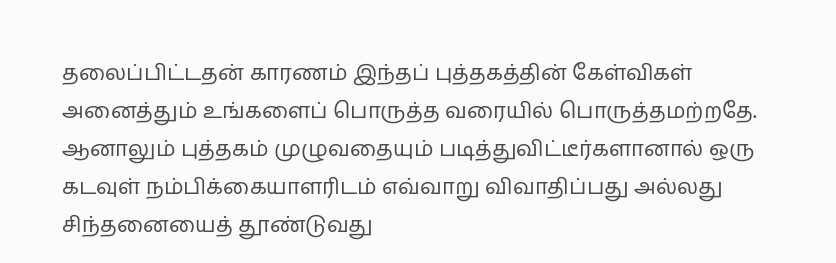தலைப்பிட்டதன் காரணம் இந்தப் புத்தகத்தின் கேள்விகள் அனைத்தும் உங்களைப் பொருத்த வரையில் பொருத்தமற்றதே. ஆனாலும் புத்தகம் முழுவதையும் படித்துவிட்டீர்களானால் ஒரு கடவுள் நம்பிக்கையாளரிடம் எவ்வாறு விவாதிப்பது அல்லது சிந்தனையைத் தூண்டுவது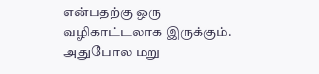என்பதற்கு ஒரு வழிகாட்டலாக இருக்கும். அதுபோல மறு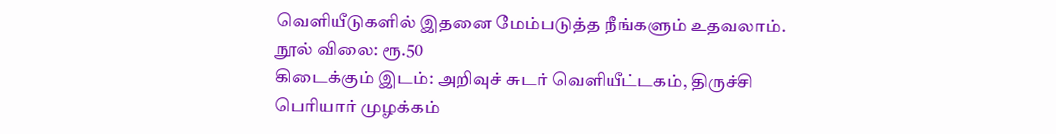வெளியீடுகளில் இதனை மேம்படுத்த நீங்களும் உதவலாம்.
நூல் விலை: ரூ.50
கிடைக்கும் இடம்: அறிவுச் சுடர் வெளியீட்டகம், திருச்சி
பெரியார் முழக்கம்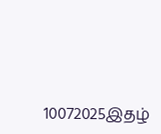10072025இதழ்